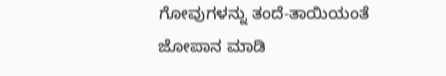ಗೋವುಗಳನ್ನು ತಂದೆ-ತಾಯಿಯಂತೆ ಜೋಪಾನ ಮಾಡಿ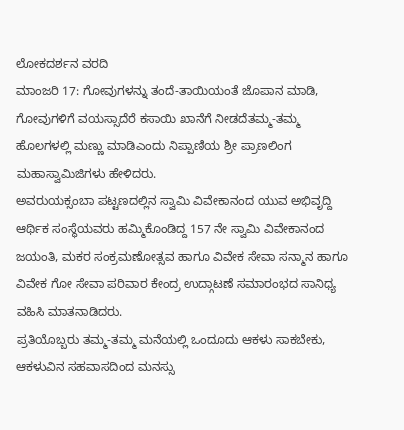ಲೋಕದರ್ಶನ ವರದಿ
ಮಾಂಜರಿ 17: ಗೋವುಗಳನ್ನು ತಂದೆ-ತಾಯಿಯಂತೆ ಜೊಪಾನ ಮಾಡಿ, ಗೋವುಗಳಿಗೆ ವಯಸ್ಸಾದೆರೆ ಕಸಾಯಿ ಖಾನೆಗೆ ನೀಡದೆತಮ್ಮ-ತಮ್ಮ ಹೊಲಗಳಲ್ಲಿ ಮಣ್ಣು ಮಾಡಿಎಂದು ನಿಪ್ಪಾಣಿಯ ಶ್ರೀ ಪ್ರಾಣಲಿಂಗ ಮಹಾಸ್ವಾಮಿಜಿಗಳು ಹೇಳಿದರು.
ಅವರುಯಕ್ಸಂಬಾ ಪಟ್ಟಣದಲ್ಲಿನ ಸ್ವಾಮಿ ವಿವೇಕಾನಂದ ಯುವ ಅಭಿವೃದ್ದಿ ಆರ್ಥಿಕ ಸಂಸ್ಥೆಯವರು ಹಮ್ಮಿಕೊಂಡಿದ್ದ 157 ನೇ ಸ್ವಾಮಿ ವಿವೇಕಾನಂದ ಜಯಂತಿ, ಮಕರ ಸಂಕ್ರಮಣೋತ್ಸವ ಹಾಗೂ ವಿವೇಕ ಸೇವಾ ಸನ್ಮಾನ ಹಾಗೂ ವಿವೇಕ ಗೋ ಸೇವಾ ಪರಿವಾರ ಕೇಂದ್ರ ಉದ್ಗಾಟಣೆ ಸಮಾರಂಭದ ಸಾನಿಧ್ಯ ವಹಿಸಿ ಮಾತನಾಡಿದರು.
ಪ್ರತಿಯೊಬ್ಬರು ತಮ್ಮ-ತಮ್ಮ ಮನೆಯಲ್ಲಿ ಒಂದೂದು ಆಕಳು ಸಾಕಬೇಕು, ಆಕಳುವಿನ ಸಹವಾಸದಿಂದ ಮನಸ್ಸು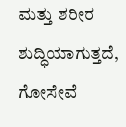ಮತ್ತು ಶರೀರ ಶುದ್ಧಿಯಾಗುತ್ತದೆ, ಗೋಸೇವೆ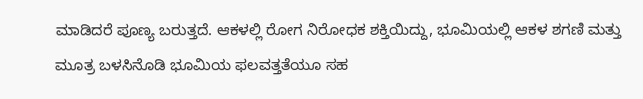ಮಾಡಿದರೆ ಪೂಣ್ಯ ಬರುತ್ತದೆ. ಆಕಳಲ್ಲಿ ರೋಗ ನಿರೋಧಕ ಶಕ್ತಿಯಿದ್ದು, ಭೂಮಿಯಲ್ಲಿ ಆಕಳ ಶಗಣಿ ಮತ್ತು ಮೂತ್ರ ಬಳಸಿನೊಡಿ ಭೂಮಿಯ ಫಲವತ್ತತೆಯೂ ಸಹ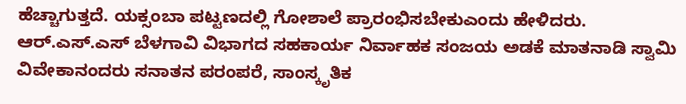ಹೆಚ್ಚಾಗುತ್ತದೆ. ಯಕ್ಸಂಬಾ ಪಟ್ಟಣದಲ್ಲಿ ಗೋಶಾಲೆ ಪ್ರಾರಂಭಿಸಬೇಕುಎಂದು ಹೇಳಿದರು.
ಆರ್.ಎಸ್.ಎಸ್ ಬೆಳಗಾವಿ ವಿಭಾಗದ ಸಹಕಾರ್ಯ ನಿರ್ವಾಹಕ ಸಂಜಯ ಅಡಕೆ ಮಾತನಾಡಿ ಸ್ವಾಮಿ ವಿವೇಕಾನಂದರು ಸನಾತನ ಪರಂಪರೆ, ಸಾಂಸ್ಕೃತಿಕ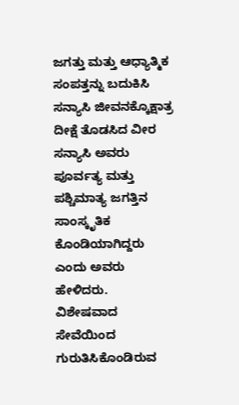ಜಗತ್ತು ಮತ್ತು ಆಧ್ಯಾತ್ಮಿಕ ಸಂಪತ್ತನ್ನು ಬದುಕಿಸಿ ಸನ್ಯಾಸಿ ಜೀವನಕ್ಕೊಕ್ಷಾತ್ರ ದೀಕ್ಷೆ ತೊಡಸಿದ ವೀರ ಸನ್ಯಾಸಿ ಅವರು ಪೂರ್ವತ್ಯ ಮತ್ತು ಪಶ್ಚಿಮಾತ್ಯ ಜಗತ್ತಿನ ಸಾಂಸ್ಕೃತಿಕ ಕೊಂಡಿಯಾಗಿದ್ದರು ಎಂದು ಅವರು ಹೇಳಿದರು.
ವಿಶೇಷವಾದ ಸೇವೆಯಿಂದ ಗುರುತಿಸಿಕೊಂಡಿರುವ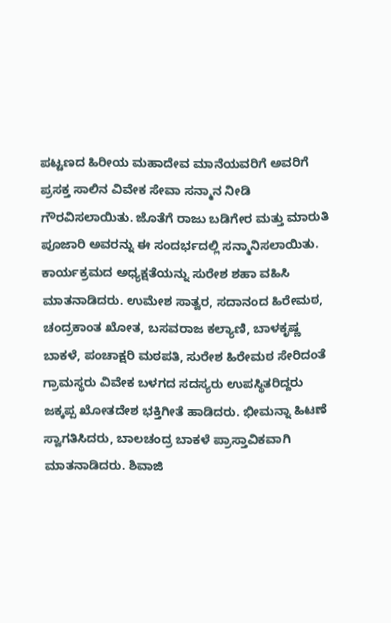ಪಟ್ಟಣದ ಹಿರೀಯ ಮಹಾದೇವ ಮಾನೆಯವರಿಗೆ ಅವರಿಗೆ ಪ್ರಸಕ್ತ ಸಾಲಿನ ವಿವೇಕ ಸೇವಾ ಸನ್ಮಾನ ನೀಡಿ ಗೌರವಿಸಲಾಯಿತು. ಜೊತೆಗೆ ರಾಜು ಬಡಿಗೇರ ಮತ್ತು ಮಾರುತಿ ಪೂಜಾರಿ ಅವರನ್ನು ಈ ಸಂದರ್ಭದಲ್ಲಿ ಸನ್ಮಾನಿಸಲಾಯಿತು.
ಕಾರ್ಯಕ್ರಮದ ಅಧ್ಯಕ್ಷತೆಯನ್ನು ಸುರೇಶ ಶಹಾ ವಹಿಸಿ ಮಾತನಾಡಿದರು. ಉಮೇಶ ಸಾತ್ವರ, ಸದಾನಂದ ಹಿರೇಮಠ, ಚಂದ್ರಕಾಂತ ಖೋತ, ಬಸವರಾಜ ಕಲ್ಯಾಣಿ, ಬಾಳಕೃಷ್ಣ ಬಾಕಳೆ, ಪಂಚಾಕ್ಷರಿ ಮಠಪತಿ, ಸುರೇಶ ಹಿರೇಮಠ ಸೇರಿದಂತೆ ಗ್ರಾಮಸ್ಥರು ವಿವೇಕ ಬಳಗದ ಸದಸ್ಯರು ಉಪಸ್ಥಿತರಿದ್ದರು
ಜಕ್ಕಪ್ಪ ಖೋತದೇಶ ಭಕ್ತಿಗೀತೆ ಹಾಡಿದರು. ಭೀಮನ್ನಾ ಹಿಟಣೆ ಸ್ವಾಗತಿಸಿದರು, ಬಾಲಚಂದ್ರ ಬಾಕಳೆ ಪ್ರಾಸ್ತಾವಿಕವಾಗಿ ಮಾತನಾಡಿದರು. ಶಿವಾಜಿ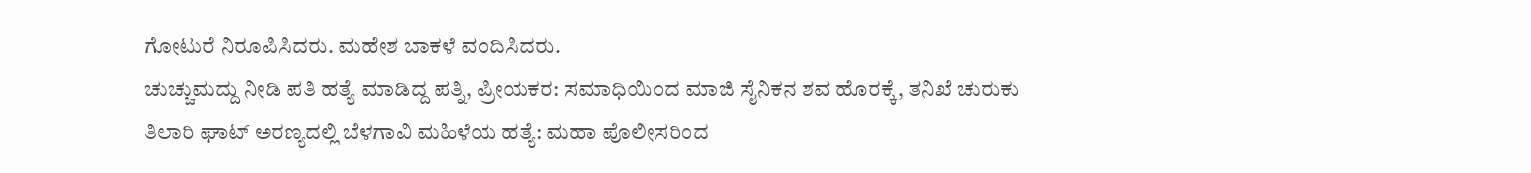ಗೋಟುರೆ ನಿರೂಪಿಸಿದರು. ಮಹೇಶ ಬಾಕಳೆ ವಂದಿಸಿದರು.
ಚುಚ್ಚುಮದ್ದು ನೀಡಿ ಪತಿ ಹತ್ಯೆ ಮಾಡಿದ್ದ ಪತ್ನಿ, ಪ್ರೀಯಕರ: ಸಮಾಧಿಯಿಂದ ಮಾಜಿ ಸೈನಿಕನ ಶವ ಹೊರಕ್ಕೆ, ತನಿಖೆ ಚುರುಕು
ತಿಲಾರಿ ಘಾಟ್ ಅರಣ್ಯದಲ್ಲಿ ಬೆಳಗಾವಿ ಮಹಿಳೆಯ ಹತ್ಯೆ: ಮಹಾ ಪೊಲೀಸರಿಂದ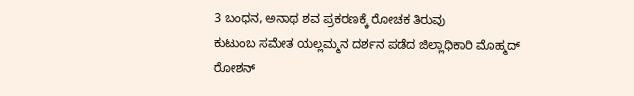3 ಬಂಧನ, ಅನಾಥ ಶವ ಪ್ರಕರಣಕ್ಕೆ ರೋಚಕ ತಿರುವು
ಕುಟುಂಬ ಸಮೇತ ಯಲ್ಲಮ್ಮನ ದರ್ಶನ ಪಡೆದ ಜಿಲ್ಲಾಧಿಕಾರಿ ಮೊಹ್ಮದ್ ರೋಶನ್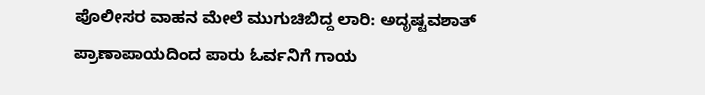ಪೊಲೀಸರ ವಾಹನ ಮೇಲೆ ಮುಗುಚಿಬಿದ್ದ ಲಾರಿ: ಅದೃಷ್ಟವಶಾತ್ ಪ್ರಾಣಾಪಾಯದಿಂದ ಪಾರು ಓರ್ವನಿಗೆ ಗಾಯ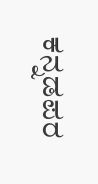ಕನ್ನಡಪರ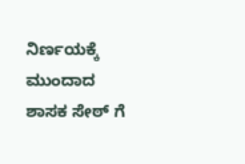ನಿರ್ಣಯಕ್ಕೆ ಮುಂದಾದ ಶಾಸಕ ಸೇಠ್ ಗೆ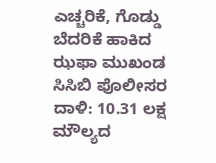ಎಚ್ಚರಿಕೆ, ಗೊಡ್ಡು ಬೆದರಿಕೆ ಹಾಕಿದ ಝಫಾ ಮುಖಂಡ
ಸಿಸಿಬಿ ಪೊಲೀಸರ ದಾಳಿ: 10.31 ಲಕ್ಷ ಮೌಲ್ಯದ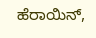ಹೆರಾಯಿನ್,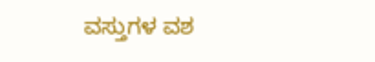ವಸ್ತುಗಳ ವಶ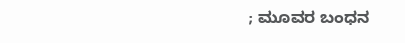; ಮೂವರ ಬಂಧನ